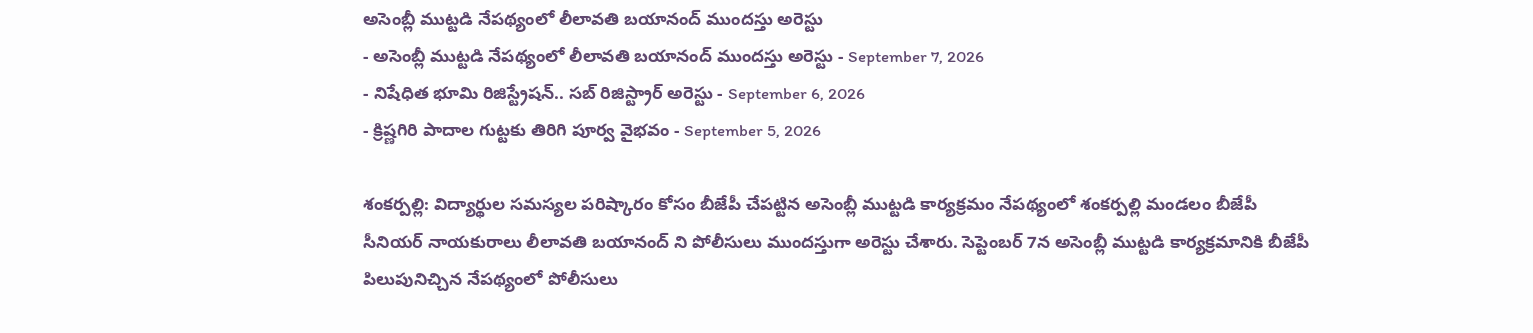అసెంబ్లీ ముట్టడి నేపథ్యంలో లీలావతి బయానంద్ ముందస్తు అరెస్టు
- అసెంబ్లీ ముట్టడి నేపథ్యంలో లీలావతి బయానంద్ ముందస్తు అరెస్టు - September 7, 2026
- నిషేధిత భూమి రిజిస్ట్రేషన్.. సబ్ రిజిస్ట్రార్ అరెస్టు - September 6, 2026
- క్రిష్ణగిరి పాదాల గుట్టకు తిరిగి పూర్వ వైభవం - September 5, 2026

శంకర్పల్లి: విద్యార్థుల సమస్యల పరిష్కారం కోసం బీజేపీ చేపట్టిన అసెంబ్లీ ముట్టడి కార్యక్రమం నేపథ్యంలో శంకర్పల్లి మండలం బీజేపీ సీనియర్ నాయకురాలు లీలావతి బయానంద్ ని పోలీసులు ముందస్తుగా అరెస్టు చేశారు. సెప్టెంబర్ 7న అసెంబ్లీ ముట్టడి కార్యక్రమానికి బీజేపీ పిలుపునిచ్చిన నేపథ్యంలో పోలీసులు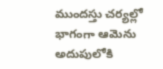ముందస్తు చర్యల్లో భాగంగా ఆమెను అదుపులోకి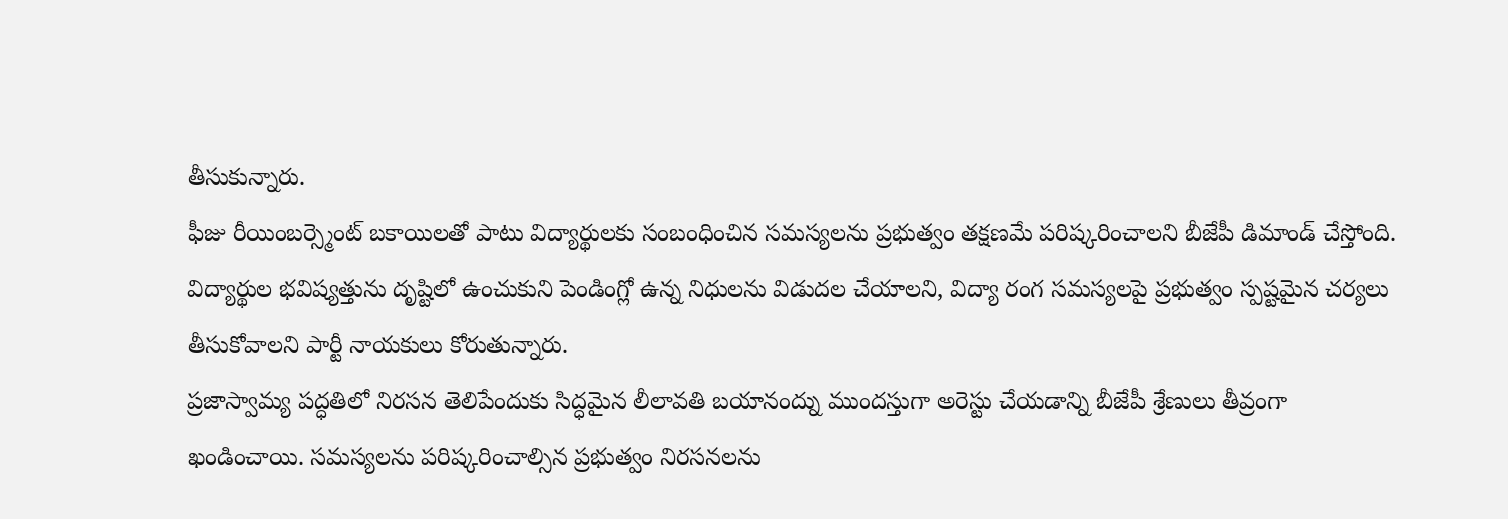తీసుకున్నారు.
ఫీజు రీయింబర్స్మెంట్ బకాయిలతో పాటు విద్యార్థులకు సంబంధించిన సమస్యలను ప్రభుత్వం తక్షణమే పరిష్కరించాలని బీజేపీ డిమాండ్ చేస్తోంది. విద్యార్థుల భవిష్యత్తును దృష్టిలో ఉంచుకుని పెండింగ్లో ఉన్న నిధులను విడుదల చేయాలని, విద్యా రంగ సమస్యలపై ప్రభుత్వం స్పష్టమైన చర్యలు తీసుకోవాలని పార్టీ నాయకులు కోరుతున్నారు.
ప్రజాస్వామ్య పద్ధతిలో నిరసన తెలిపేందుకు సిద్ధమైన లీలావతి బయానంద్ను ముందస్తుగా అరెస్టు చేయడాన్ని బీజేపీ శ్రేణులు తీవ్రంగా ఖండించాయి. సమస్యలను పరిష్కరించాల్సిన ప్రభుత్వం నిరసనలను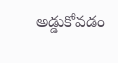అడ్డుకోవడం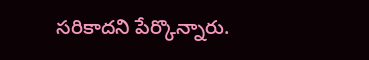సరికాదని పేర్కొన్నారు.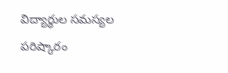విద్యార్థుల సమస్యల పరిష్కారం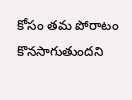కోసం తమ పోరాటం కొనసాగుతుందని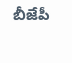బీజేపీ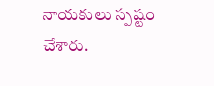నాయకులు స్పష్టం చేశారు.